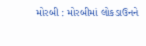મોરબી : મોરબીમાં લોકડાઉનને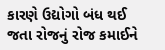કારણે ઉદ્યોગો બંધ થઈ જતા રોજનું રોજ કમાઈને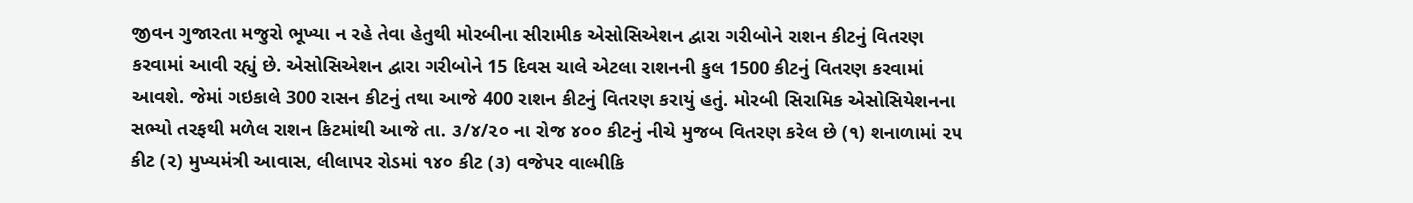જીવન ગુજારતા મજુરો ભૂખ્યા ન રહે તેવા હેતુથી મોરબીના સીરામીક એસોસિએશન દ્વારા ગરીબોને રાશન કીટનું વિતરણ કરવામાં આવી રહ્યું છે. એસોસિએશન દ્વારા ગરીબોને 15 દિવસ ચાલે એટલા રાશનની કુલ 1500 કીટનું વિતરણ કરવામાં આવશે. જેમાં ગઇકાલે 300 રાસન કીટનું તથા આજે 400 રાશન કીટનું વિતરણ કરાયું હતું. મોરબી સિરામિક એસોસિયેશનના સભ્યો તરફથી મળેલ રાશન કિટમાંથી આજે તા. ૩/૪/૨૦ ના રોજ ૪૦૦ કીટનું નીચે મુજબ વિતરણ કરેલ છે (૧) શનાળામાં ૨૫ કીટ (૨) મુખ્યમંત્રી આવાસ, લીલાપર રોડમાં ૧૪૦ કીટ (૩) વજેપર વાલ્મીકિ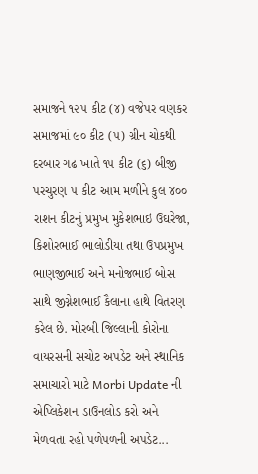સમાજને ૧૨૫ કીટ (૪) વજેપર વણકર સમાજમાં ૯૦ કીટ (૫) ગ્રીન ચોકથી દરબાર ગઢ ખાતે ૧૫ કીટ (૬) બીજી પરચુરણ ૫ કીટ આમ મળીને કુલ ૪૦૦ રાશન કીટનું પ્રમુખ મુકેશભાઇ ઉઘરેજા, કિશોરભાઈ ભાલોડીયા તથા ઉપપ્રમુખ ભાણજીભાઈ અને મનોજભાઈ બોસ સાથે જીગ્નેશભાઈ કૈલાના હાથે વિતરણ કરેલ છે. મોરબી જિલ્લાની કોરોના વાયરસની સચોટ અપડેટ અને સ્થાનિક સમાચારો માટે Morbi Update ની એપ્લિકેશન ડાઉનલોડ કરો અને મેળવતા રહો પળેપળની અપડેટ...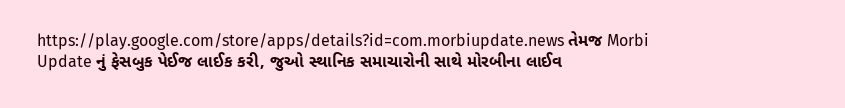https://play.google.com/store/apps/details?id=com.morbiupdate.news તેમજ Morbi Update નું ફેસબુક પેઈજ લાઈક કરી, જુઓ સ્થાનિક સમાચારોની સાથે મોરબીના લાઈવ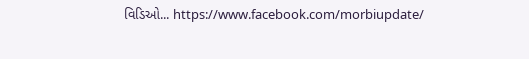વિડિઓ... https://www.facebook.com/morbiupdate/